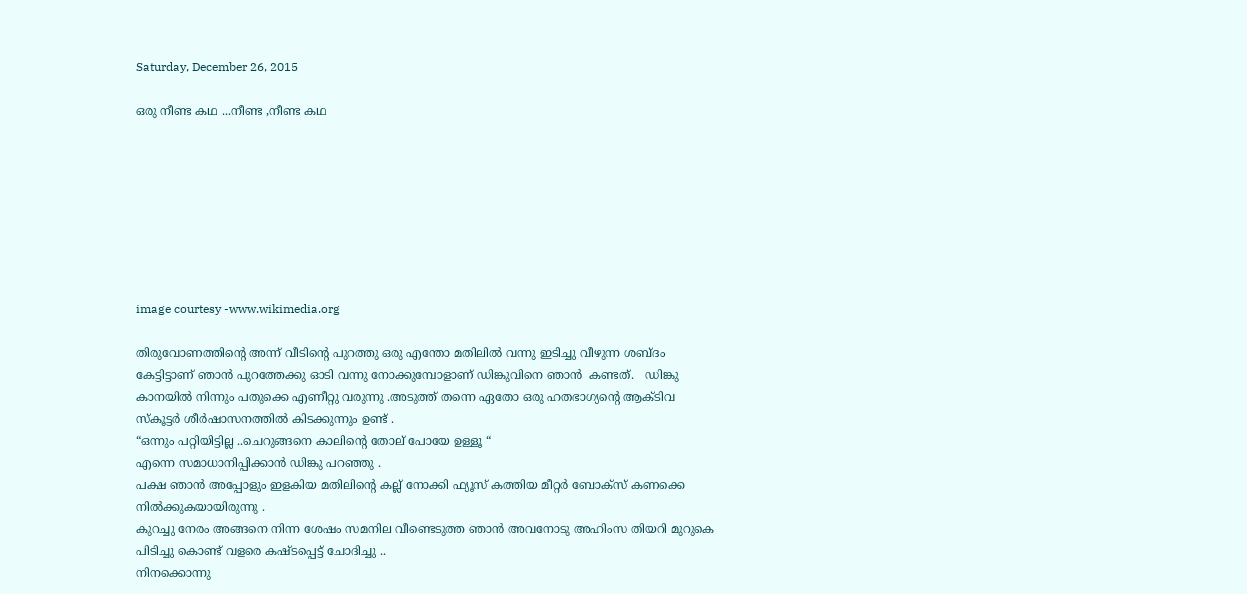Saturday, December 26, 2015

ഒരു നീണ്ട കഥ ...നീണ്ട ,നീണ്ട കഥ








image courtesy -www.wikimedia.org

തിരുവോണത്തിന്‍റെ അന്ന് വീടിന്‍റെ പുറത്തു ഒരു എന്തോ മതിലില്‍ വന്നു ഇടിച്ചു വീഴുന്ന ശബ്ദം കേട്ടിട്ടാണ് ഞാന്‍ പുറത്തേക്കു ഓടി വന്നു നോക്കുമ്പോളാണ് ഡിങ്കുവിനെ ഞാന്‍  കണ്ടത്.   ഡിങ്കു കാനയില്‍ നിന്നും പതുക്കെ എണീറ്റു വരുന്നു .അടുത്ത് തന്നെ ഏതോ ഒരു ഹതഭാഗ്യന്‍റെ ആക്ടിവ സ്കൂട്ടര്‍ ശീര്‍ഷാസനത്തില്‍ കിടക്കുന്നും ഉണ്ട് .
“ഒന്നും പറ്റിയിട്ടില്ല ..ചെറുങ്ങനെ കാലിന്‍റെ തോല് പോയേ ഉള്ളൂ “
എന്നെ സമാധാനിപ്പിക്കാന്‍ ഡിങ്കു പറഞ്ഞു .
പക്ഷ ഞാന്‍ അപ്പോളും ഇളകിയ മതിലിന്‍റെ കല്ല്‌ നോക്കി ഫ്യൂസ് കത്തിയ മീറ്റര്‍ ബോക്സ്‌ കണക്കെ നില്‍ക്കുകയായിരുന്നു .
കുറച്ചു നേരം അങ്ങനെ നിന്ന ശേഷം സമനില വീണ്ടെടുത്ത ഞാന്‍ അവനോടു അഹിംസ തിയറി മുറുകെ പിടിച്ചു കൊണ്ട് വളരെ കഷ്ടപ്പെട്ട് ചോദിച്ചു ..
നിനക്കൊന്നു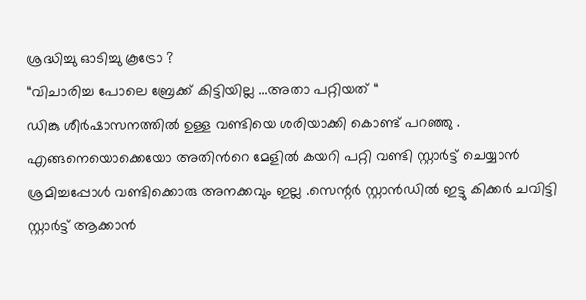ശ്രദ്ധിച്ചു ഓടിച്ചു കൂട്രോ ?
“വിചാരിച്ച പോലെ ബ്രേക്ക്‌ കിട്ടിയില്ല ...അതാ പറ്റിയത് “
ഡിങ്കു ശീര്‍ഷാസനത്തില്‍ ഉള്ള വണ്ടിയെ ശരിയാക്കി കൊണ്ട് പറഞ്ഞു .
എങ്ങനെയൊക്കെയോ അതിന്‍റെ മേളില്‍ കയറി പറ്റി വണ്ടി സ്റ്റാര്‍ട്ട്‌ ചെയ്യാന്‍ ശ്രമിച്ചപ്പോള്‍ വണ്ടിക്കൊരു അനക്കവും ഇല്ല .സെന്റര്‍ സ്റ്റാന്‍ഡില്‍ ഇട്ടു കിക്കര്‍ ചവിട്ടി സ്റ്റാര്‍ട്ട്‌ ആക്കാന്‍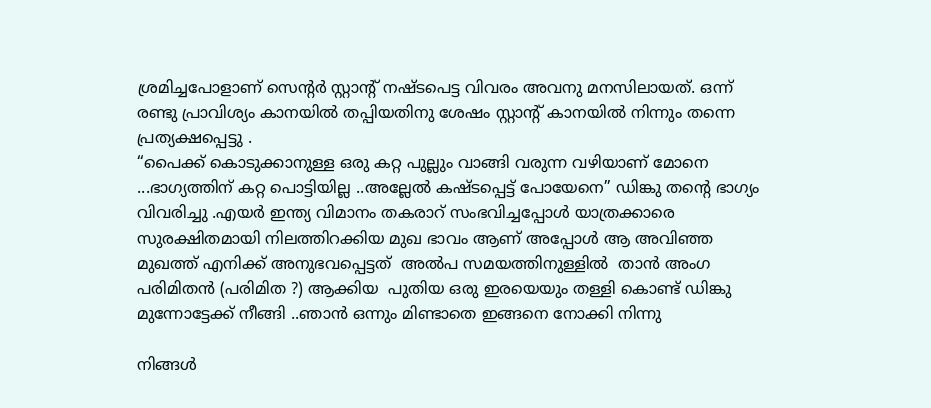ശ്രമിച്ചപോളാണ് സെന്റര്‍ സ്റ്റാന്റ് നഷ്ടപെട്ട വിവരം അവനു മനസിലായത്. ഒന്ന് രണ്ടു പ്രാവിശ്യം കാനയില്‍ തപ്പിയതിനു ശേഷം സ്റ്റാന്റ് കാനയില്‍ നിന്നും തന്നെ പ്രത്യക്ഷപ്പെട്ടു .
“പൈക്ക് കൊടുക്കാനുള്ള ഒരു കറ്റ പുല്ലും വാങ്ങി വരുന്ന വഴിയാണ് മോനെ ...ഭാഗ്യത്തിന് കറ്റ പൊട്ടിയില്ല ..അല്ലേല്‍ കഷ്ടപ്പെട്ട് പോയേനെ” ഡിങ്കു തന്‍റെ ഭാഗ്യം വിവരിച്ചു .എയര്‍ ഇന്ത്യ വിമാനം തകരാറ് സംഭവിച്ചപ്പോള്‍ യാത്രക്കാരെ സുരക്ഷിതമായി നിലത്തിറക്കിയ മുഖ ഭാവം ആണ് അപ്പോള്‍ ആ അവിഞ്ഞ മുഖത്ത് എനിക്ക് അനുഭവപ്പെട്ടത്  അല്‍പ സമയത്തിനുള്ളില്‍  താന്‍ അംഗ പരിമിതന്‍ (പരിമിത ?) ആക്കിയ  പുതിയ ഒരു ഇരയെയും തള്ളി കൊണ്ട് ഡിങ്കു മുന്നോട്ടേക്ക് നീങ്ങി ..ഞാന്‍ ഒന്നും മിണ്ടാതെ ഇങ്ങനെ നോക്കി നിന്നു

നിങ്ങള്‍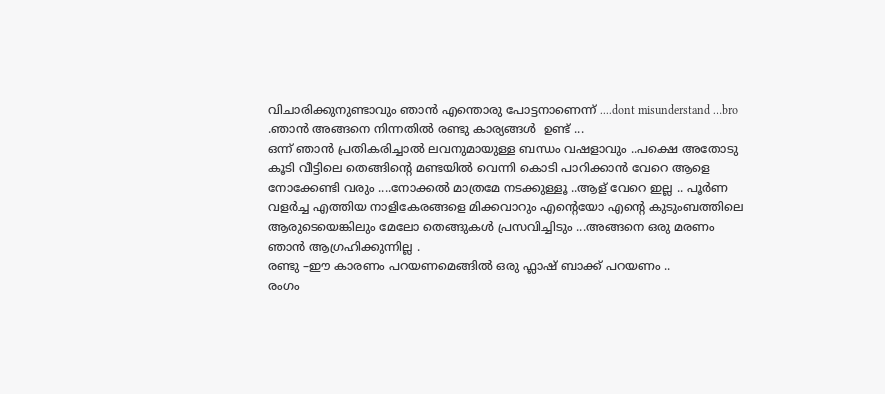വിചാരിക്കുനുണ്ടാവും ഞാന്‍ എന്തൊരു പോട്ടനാണെന്ന് ....dont misunderstand …bro .ഞാന്‍ അങ്ങനെ നിന്നതില്‍ രണ്ടു കാര്യങ്ങള്‍  ഉണ്ട് ...
ഒന്ന് ഞാന്‍ പ്രതികരിച്ചാല്‍ ലവനുമായുള്ള ബന്ധം വഷളാവും ..പക്ഷെ അതോടു കൂടി വീട്ടിലെ തെങ്ങിന്‍റെ മണ്ടയില്‍ വെന്നി കൊടി പാറിക്കാന്‍ വേറെ ആളെ നോക്കേണ്ടി വരും ....നോക്കല്‍ മാത്രമേ നടക്കുള്ളൂ ..ആള് വേറെ ഇല്ല .. പൂര്‍ണ വളര്‍ച്ച എത്തിയ നാളികേരങ്ങളെ മിക്കവാറും എന്‍റെയോ എന്‍റെ കുടുംബത്തിലെ ആരുടെയെങ്കിലും മേലോ തെങ്ങുകള്‍ പ്രസവിച്ചിടും ...അങ്ങനെ ഒരു മരണം ഞാന്‍ ആഗ്രഹിക്കുന്നില്ല .
രണ്ടു –ഈ കാരണം പറയണമെങ്ങില്‍ ഒരു ഫ്ലാഷ് ബാക്ക് പറയണം ..
രംഗം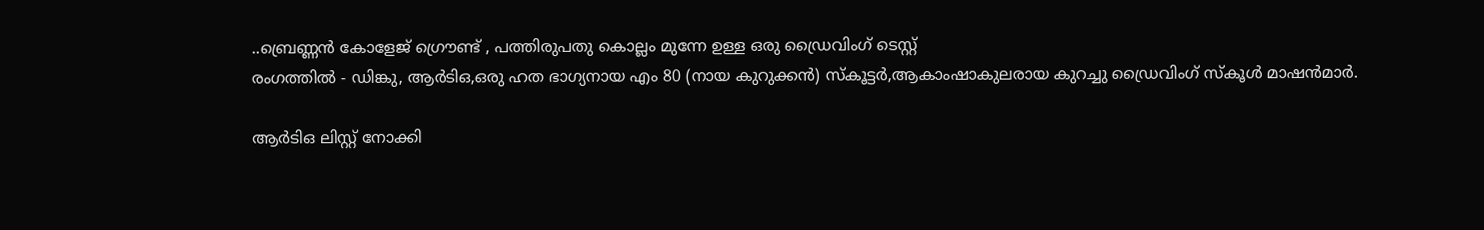..ബ്രെണ്ണന്‍ കോളേജ് ഗ്രൌണ്ട് , പത്തിരുപതു കൊല്ലം മുന്നേ ഉള്ള ഒരു ഡ്രൈവിംഗ് ടെസ്റ്റ്‌
രംഗത്തില്‍ - ഡിങ്കു, ആര്‍ടിഒ,ഒരു ഹത ഭാഗ്യനായ എം 80 (നായ കുറുക്കന്‍) സ്കൂട്ടര്‍,ആകാംഷാകുലരായ കുറച്ചു ഡ്രൈവിംഗ് സ്കൂള്‍ മാഷന്‍മാര്‍.

ആര്‍ടിഒ ലിസ്റ്റ് നോക്കി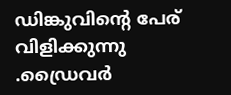ഡിങ്കുവിന്‍റെ പേര് വിളിക്കുന്നു .ഡ്രൈവര്‍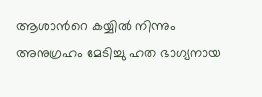ആശാന്‍റെ കയ്യില്‍ നിന്നും അനുഗ്രഹം മേടിച്ചു ഹത ഭാഗ്യനായ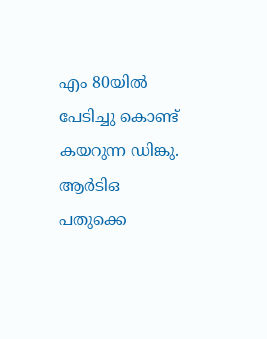എം 80യില്‍ പേടിച്ചു കൊണ്ട് കയറുന്ന ഡിങ്കു. ആര്‍ടിഒ പതുക്കെ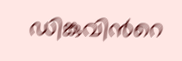ഡിങ്കുവിന്‍റെ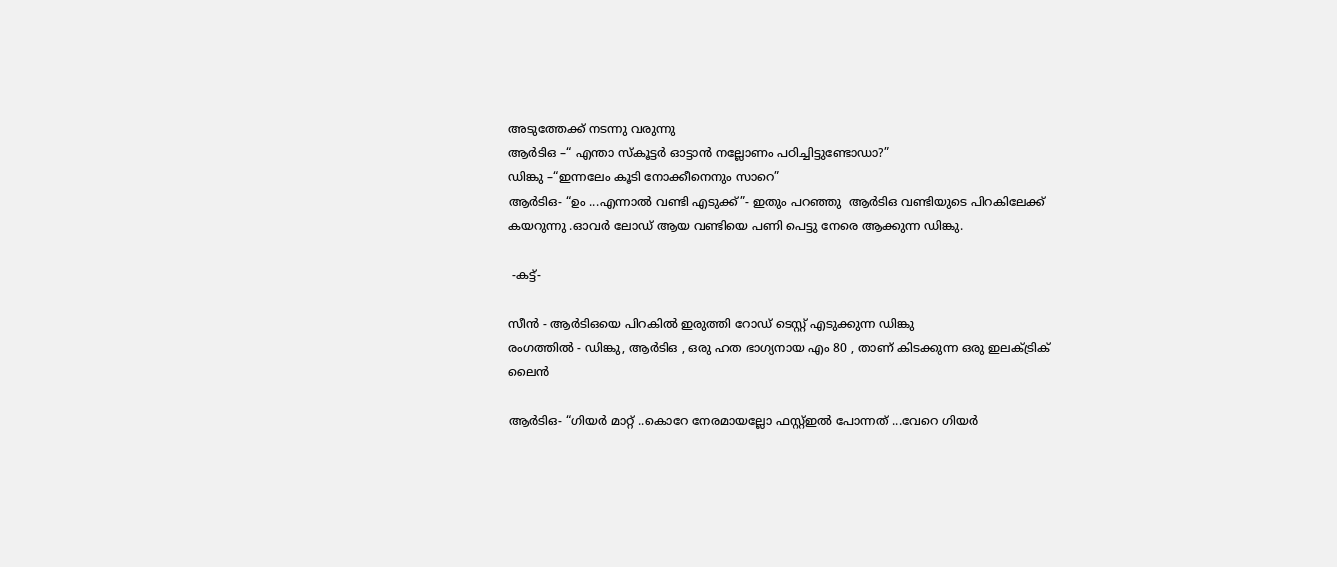അടുത്തേക്ക് നടന്നു വരുന്നു
ആര്‍ടിഒ –“ എന്താ സ്കൂട്ടര്‍ ഓട്ടാന്‍ നല്ലോണം പഠിച്ചിട്ടുണ്ടോഡാ?”
ഡിങ്കു –“ഇന്നലേം കൂടി നോക്കീനെനും സാറെ”
ആര്‍ടിഒ- “ഉം ...എന്നാല്‍ വണ്ടി എടുക്ക്”- ഇതും പറഞ്ഞു  ആര്‍ടിഒ വണ്ടിയുടെ പിറകിലേക്ക് കയറുന്നു .ഓവര്‍ ലോഡ് ആയ വണ്ടിയെ പണി പെട്ടു നേരെ ആക്കുന്ന ഡിങ്കു.

 -കട്ട്‌-

സീന്‍ - ആര്‍ടിഒയെ പിറകില്‍ ഇരുത്തി റോഡ്‌ ടെസ്റ്റ്‌ എടുക്കുന്ന ഡിങ്കു
രംഗത്തില്‍ - ഡിങ്കു, ആര്‍ടിഒ , ഒരു ഹത ഭാഗ്യനായ എം 80 , താണ് കിടക്കുന്ന ഒരു ഇലക്ട്രിക്‌ ലൈന്‍

ആര്‍ടിഒ- “ഗിയര്‍ മാറ്റ് ..കൊറേ നേരമായല്ലോ ഫസ്റ്റ്ഇല്‍ പോന്നത് ...വേറെ ഗിയര്‍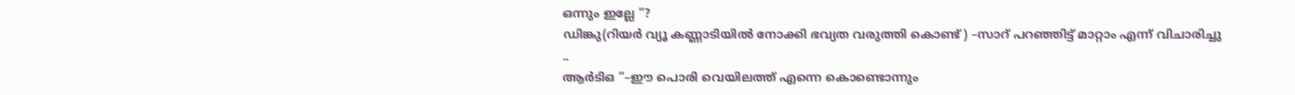ഒന്നും ഇല്ലേ “?
ഡിങ്കു(റിയര്‍ വ്യൂ കണ്ണാടിയില്‍ നോക്കി ഭവ്യത വരുത്തി കൊണ്ട് ) –സാറ് പറഞ്ഞിട്ട് മാറ്റാം എന്ന് വിചാരിച്ചു ..
ആര്‍ടിഒ “–ഈ പൊരി വെയിലത്ത്‌ എന്നെ കൊണ്ടൊന്നും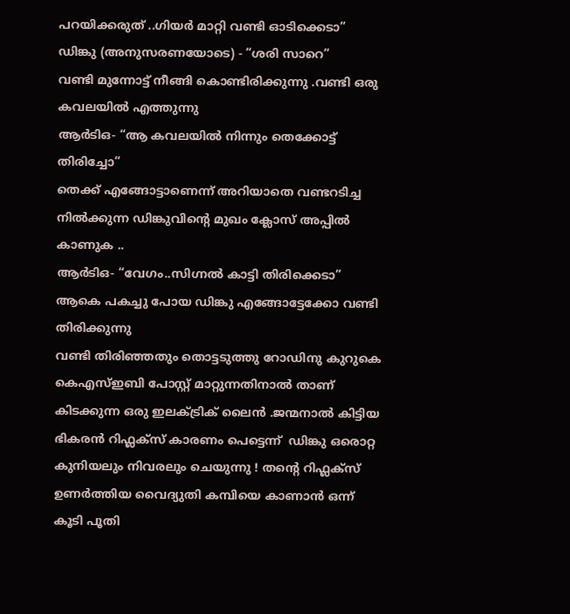പറയിക്കരുത്‌ ..ഗിയര്‍ മാറ്റി വണ്ടി ഓടിക്കെടാ”
ഡിങ്കു (അനുസരണയോടെ) - “ശരി സാറെ”
വണ്ടി മുന്നോട്ട് നീങ്ങി കൊണ്ടിരിക്കുന്നു .വണ്ടി ഒരു കവലയില്‍ എത്തുന്നു
ആര്‍ടിഒ- “ആ കവലയില്‍ നിന്നും തെക്കോട്ട്‌ തിരിച്ചോ”
തെക്ക് എങ്ങോട്ടാണെന്ന് അറിയാതെ വണ്ടറടിച്ച നില്‍ക്കുന്ന ഡിങ്കുവിന്‍റെ മുഖം ക്ലോസ് അപ്പില്‍ കാണുക ..
ആര്‍ടിഒ- “വേഗം..സിഗ്നല്‍ കാട്ടി തിരിക്കെടാ”
ആകെ പകച്ചു പോയ ഡിങ്കു എങ്ങോട്ടേക്കോ വണ്ടി തിരിക്കുന്നു
വണ്ടി തിരിഞ്ഞതും തൊട്ടടുത്തു റോഡിനു കുറുകെ കെഎസ്ഇബി പോസ്റ്റ്‌ മാറ്റുന്നതിനാല്‍ താണ് കിടക്കുന്ന ഒരു ഇലക്ട്രിക്‌ ലൈന്‍ .ജന്മനാല്‍ കിട്ടിയ ഭികരന്‍ റിഫ്ലക്സ് കാരണം പെട്ടെന്ന്  ഡിങ്കു ഒരൊറ്റ കുനിയലും നിവരലും ചെയുന്നു ! തന്‍റെ റിഫ്ലക്സ് ഉണര്‍ത്തിയ വൈദ്യുതി കമ്പിയെ കാണാന്‍ ഒന്ന് കൂടി പൂതി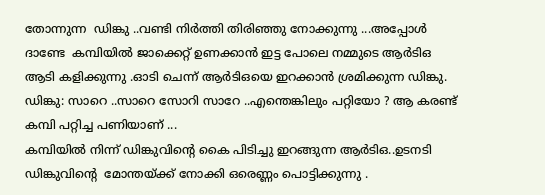തോന്നുന്ന  ഡിങ്കു ..വണ്ടി നിര്‍ത്തി തിരിഞ്ഞു നോക്കുന്നു ...അപ്പോള്‍ ദാണ്ടേ  കമ്പിയില്‍ ജാക്കെറ്റ് ഉണക്കാന്‍ ഇട്ട പോലെ നമ്മുടെ ആര്‍ടിഒ ആടി കളിക്കുന്നു .ഓടി ചെന്ന് ആര്‍ടിഒയെ ഇറക്കാന്‍ ശ്രമിക്കുന്ന ഡിങ്കു.
ഡിങ്കു: സാറെ ..സാറെ സോറി സാറേ ..എന്തെങ്കിലും പറ്റിയോ ? ആ കരണ്ട് കമ്പി പറ്റിച്ച പണിയാണ് ...
കമ്പിയില്‍ നിന്ന് ഡിങ്കുവിന്‍റെ കൈ പിടിച്ചു ഇറങ്ങുന്ന ആര്‍ടിഒ..ഉടനടി ഡിങ്കുവിന്‍റെ  മോന്തയ്ക്ക് നോക്കി ഒരെണ്ണം പൊട്ടിക്കുന്നു .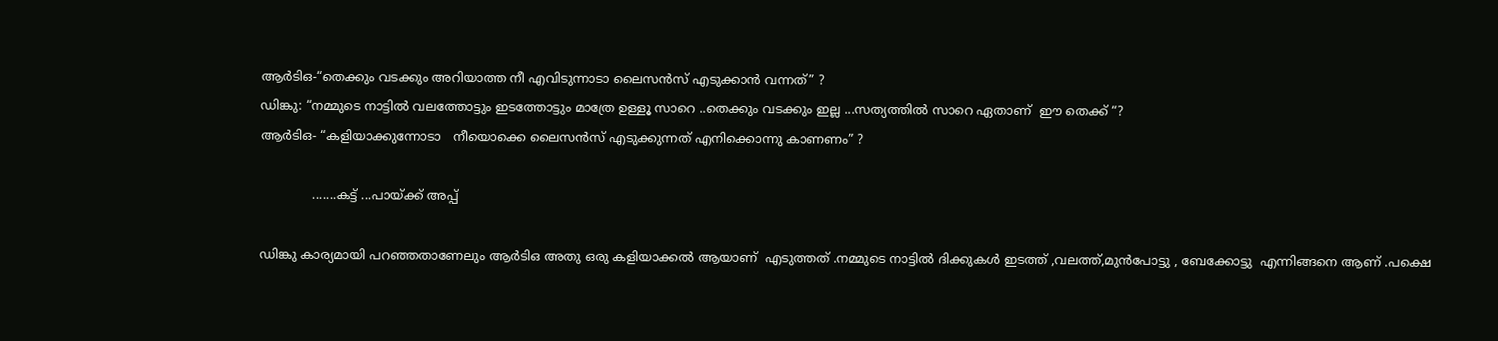ആര്‍ടിഒ-“തെക്കും വടക്കും അറിയാത്ത നീ എവിടുന്നാടാ ലൈസന്‍സ് എടുക്കാന്‍ വന്നത്” ?
ഡിങ്കു: “നമ്മുടെ നാട്ടില്‍ വലത്തോട്ടും ഇടത്തോട്ടും മാത്രേ ഉള്ളൂ സാറെ ..തെക്കും വടക്കും ഇല്ല ...സത്യത്തില്‍ സാറെ ഏതാണ്  ഈ തെക്ക് “?
ആര്‍ടിഒ- “കളിയാക്കുന്നോടാ   നീയൊക്കെ ലൈസന്‍സ് എടുക്കുന്നത് എനിക്കൊന്നു കാണണം” ?

             .......കട്ട്‌ ...പായ്ക്ക് അപ്പ്‌

ഡിങ്കു കാര്യമായി പറഞ്ഞതാണേലും ആര്‍ടിഒ അതു ഒരു കളിയാക്കല്‍ ആയാണ്  എടുത്തത്‌ .നമ്മുടെ നാട്ടില്‍ ദിക്കുകള്‍ ഇടത്ത് ,വലത്ത്,മുന്‍പോട്ടു , ബേക്കോട്ടു  എന്നിങ്ങനെ ആണ് .പക്ഷെ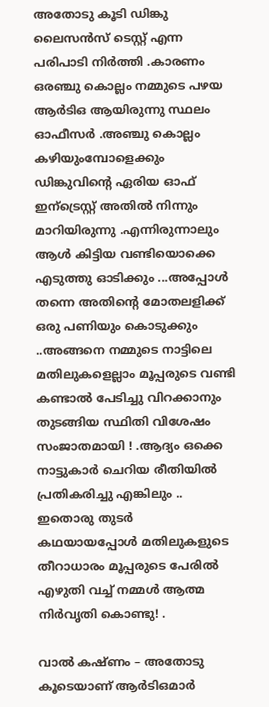അതോടു കൂടി ഡിങ്കു ലൈസന്‍സ് ടെസ്റ്റ്‌ എന്ന പരിപാടി നിര്‍ത്തി .കാരണം ഒരഞ്ചു കൊല്ലം നമ്മുടെ പഴയ ആര്‍ടിഒ ആയിരുന്നു സ്ഥലം ഓഫീസര്‍ .അഞ്ചു കൊല്ലം കഴിയുംമ്പോളെക്കും ഡിങ്കുവിന്‍റെ ഏരിയ ഓഫ് ഇന്ട്രെസ്റ്റ്‌ അതില്‍ നിന്നും മാറിയിരുന്നു .എന്നിരുന്നാലും ആള്‍ കിട്ടിയ വണ്ടിയൊക്കെ എടുത്തു ഓടിക്കും ...അപ്പോള്‍ തന്നെ അതിന്‍റെ മോതലളിക്ക് ഒരു പണിയും കൊടുക്കും ..അങ്ങനെ നമ്മുടെ നാട്ടിലെ മതിലുകളെല്ലാം മൂപ്പരുടെ വണ്ടി കണ്ടാല്‍ പേടിച്ചു വിറക്കാനും തുടങ്ങിയ സ്ഥിതി വിശേഷം സംജാതമായി ! .ആദ്യം ഒക്കെ നാട്ടുകാര്‍ ചെറിയ രീതിയില്‍ പ്രതികരിച്ചു എങ്കിലും .. ഇതൊരു തുടര്‍ കഥയായപ്പോള്‍ മതിലുകളുടെ തീറാധാരം മൂപ്പരുടെ പേരില്‍ എഴുതി വച്ച് നമ്മള്‍ ആത്മ നിര്‍വൃതി കൊണ്ടു! .

വാല്‍ കഷ്ണം – അതോടു കൂടെയാണ് ആര്‍ടിഒമാര്‍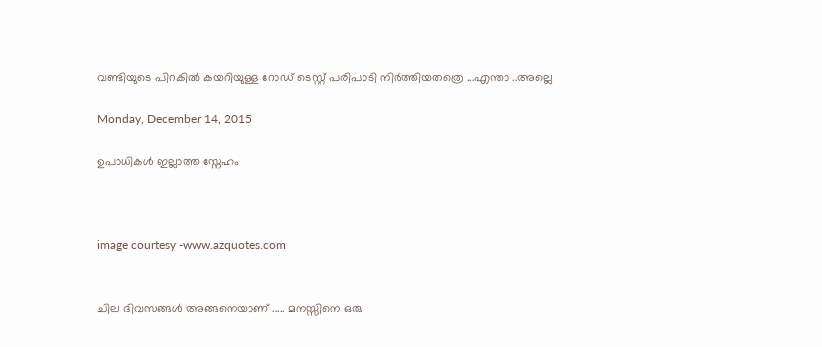വണ്ടിയുടെ പിറകില്‍ കയറിയുള്ള റോഡ്‌ ടെസ്റ്റ്‌ പരിപാടി നിര്‍ത്തിയതത്രെ ...എന്താ ..അല്ലെ

Monday, December 14, 2015

ഉപാധികള്‍ ഇല്ലാത്ത സ്നേഹം



image courtesy -www.azquotes.com


ചില ദിവസങ്ങള്‍ അങ്ങനെയാണ് ..... മനസ്സിനെ ഒരു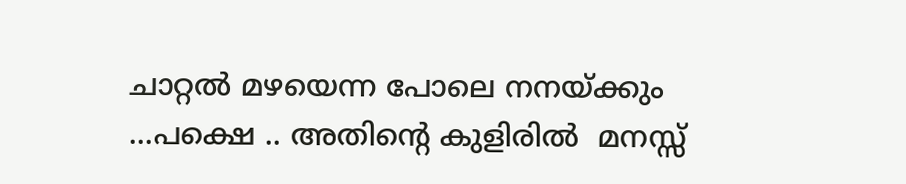ചാറ്റല്‍ മഴയെന്ന പോലെ നനയ്ക്കും ...പക്ഷെ .. അതിന്‍റെ കുളിരില്‍  മനസ്സ്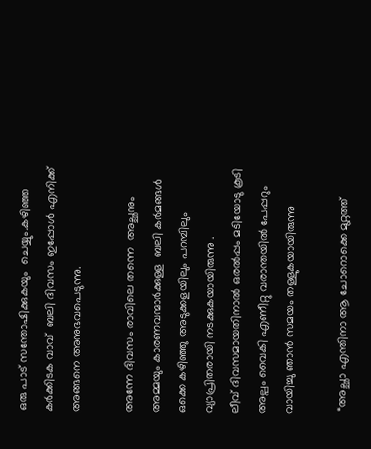ഒരു പാട് സന്തോഷിക്കുകയും  ചെയ്യും.കഴിഞ്ഞ കര്‍ക്കിടക വാവ്  ബലി ദിവസം ഇപ്പോള്‍ എനിക്ക് അങ്ങനെ അനുഭവപെടുന്നു.

അന്നേ ദിവസം രാവിലെ തന്നെ  അച്ഛനും അമ്മയും കാരണവന്മാര്‍ക്കുള്ള  ബലി കര്‍മങ്ങള്‍ ഒക്കെ കഴിഞ്ഞു അടുക്കളയിലും പറമ്പിലും  വ്യാപ്രിതരായി നടക്കുകയായിരുന്നു .
ലീവ് ദിവസമായതിനാല്‍ ഒരല്‍പ്പം മടിയോടു കൂടി അല്പം വൈകി എണീറ്റു വരാന്തയില്‍ പേപ്പറും വായിച്ചു ഞാന്‍ സമയം തള്ളുകയായിരുന്നു

 “അച്ഛാ എന്തിനാ ആ ചോറൊക്കെ മുറ്റത്ത്‌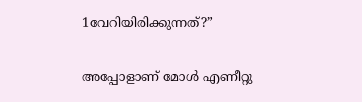1വേറിയിരിക്കുന്നത്?”

അപ്പോളാണ് മോള്‍ എണീറ്റു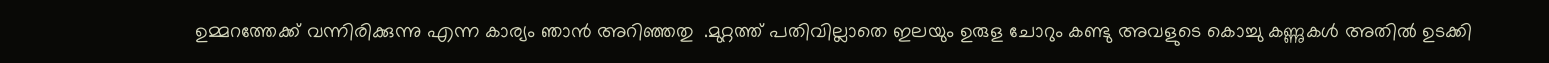ഉമ്മറത്തേക്ക് വന്നിരിക്കുന്നു എന്ന കാര്യം ഞാന്‍ അറിഞ്ഞതു  .മുറ്റത്ത്‌ പതിവില്ലാതെ ഇലയും ഉരുള ചോറും കണ്ടു അവളുടെ കൊച്ചു കണ്ണുകള്‍ അതില്‍ ഉടക്കി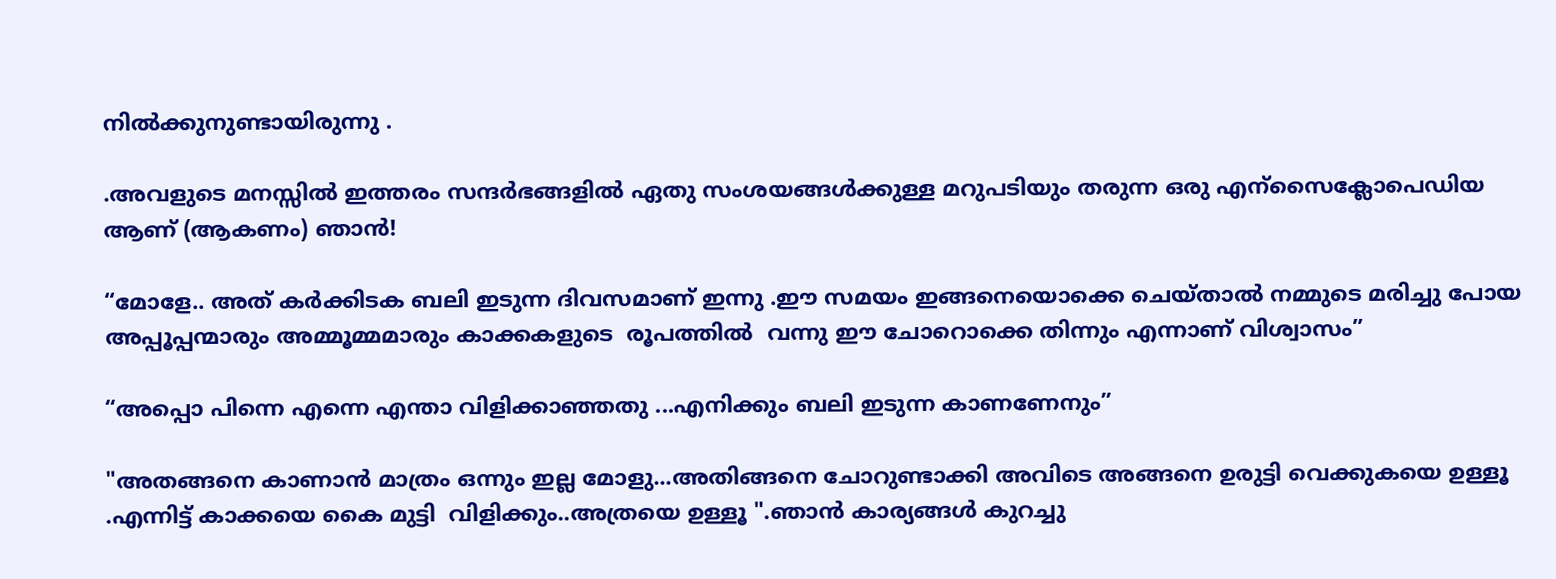നില്‍ക്കുനുണ്ടായിരുന്നു .

.അവളുടെ മനസ്സില്‍ ഇത്തരം സന്ദര്‍ഭങ്ങളില്‍ ഏതു സംശയങ്ങള്‍ക്കുള്ള മറുപടിയും തരുന്ന ഒരു എന്സൈക്ലോപെഡിയ ആണ് (ആകണം) ഞാന്‍!

“മോളേ.. അത് കര്‍ക്കിടക ബലി ഇടുന്ന ദിവസമാണ് ഇന്നു .ഈ സമയം ഇങ്ങനെയൊക്കെ ചെയ്താല്‍ നമ്മുടെ മരിച്ചു പോയ  അപ്പൂപ്പന്മാരും അമ്മൂമ്മമാരും കാക്കകളുടെ  രൂപത്തില്‍  വന്നു ഈ ചോറൊക്കെ തിന്നും എന്നാണ് വിശ്വാസം”

“അപ്പൊ പിന്നെ എന്നെ എന്താ വിളിക്കാഞ്ഞതു ...എനിക്കും ബലി ഇടുന്ന കാണണേനും”

"അതങ്ങനെ കാണാന്‍ മാത്രം ഒന്നും ഇല്ല മോളു...അതിങ്ങനെ ചോറുണ്ടാക്കി അവിടെ അങ്ങനെ ഉരുട്ടി വെക്കുകയെ ഉള്ളൂ .എന്നിട്ട് കാക്കയെ കൈ മുട്ടി  വിളിക്കും..അത്രയെ ഉള്ളൂ ".ഞാന്‍ കാര്യങ്ങള്‍ കുറച്ചു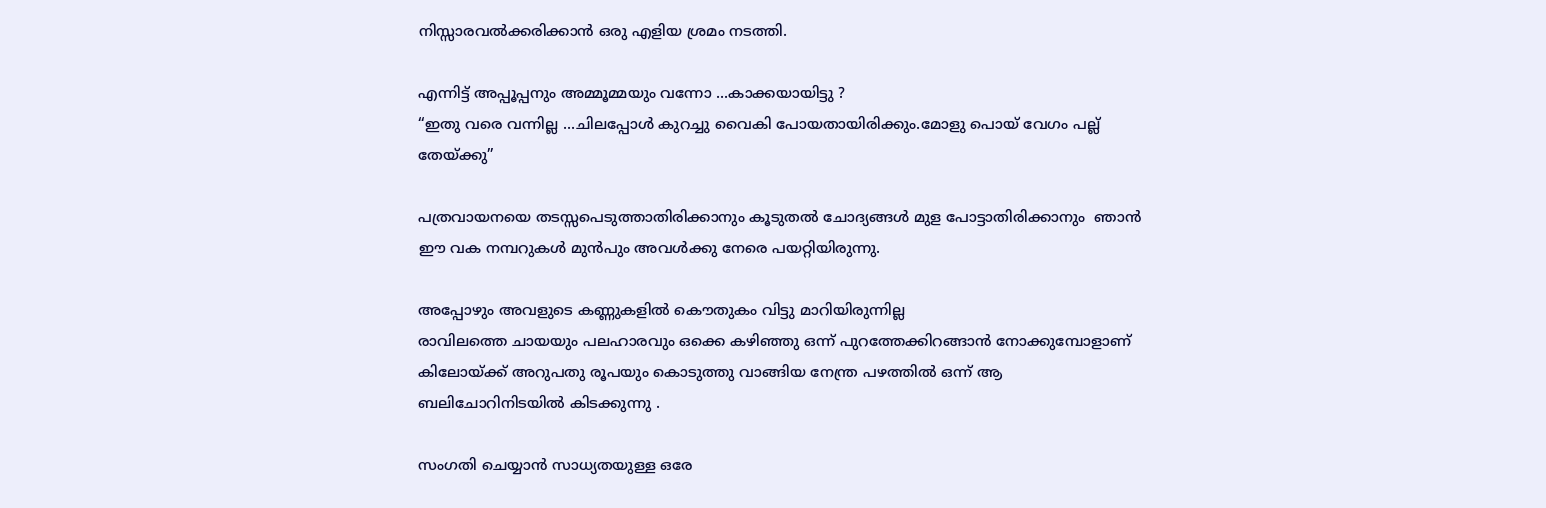നിസ്സാരവല്‍ക്കരിക്കാന്‍ ഒരു എളിയ ശ്രമം നടത്തി.

എന്നിട്ട് അപ്പൂപ്പനും അമ്മൂമ്മയും വന്നോ ...കാക്കയായിട്ടു ?
“ഇതു വരെ വന്നില്ല ...ചിലപ്പോള്‍ കുറച്ചു വൈകി പോയതായിരിക്കും.മോളു പൊയ് വേഗം പല്ല് തേയ്ക്കു”

പത്രവായനയെ തടസ്സപെടുത്താതിരിക്കാനും കൂടുതല്‍ ചോദ്യങ്ങള്‍ മുള പോട്ടാതിരിക്കാനും  ഞാന്‍ ഈ വക നമ്പറുകള്‍ മുന്‍പും അവള്‍ക്കു നേരെ പയറ്റിയിരുന്നു.

അപ്പോഴും അവളുടെ കണ്ണുകളില്‍ കൌതുകം വിട്ടു മാറിയിരുന്നില്ല
രാവിലത്തെ ചായയും പലഹാരവും ഒക്കെ കഴിഞ്ഞു ഒന്ന് പുറത്തേക്കിറങ്ങാന്‍ നോക്കുമ്പോളാണ്‌ കിലോയ്ക്ക് അറുപതു രൂപയും കൊടുത്തു വാങ്ങിയ നേന്ത്ര പഴത്തില്‍ ഒന്ന് ആ ബലിചോറിനിടയില്‍ കിടക്കുന്നു .

സംഗതി ചെയ്യാന്‍ സാധ്യതയുള്ള ഒരേ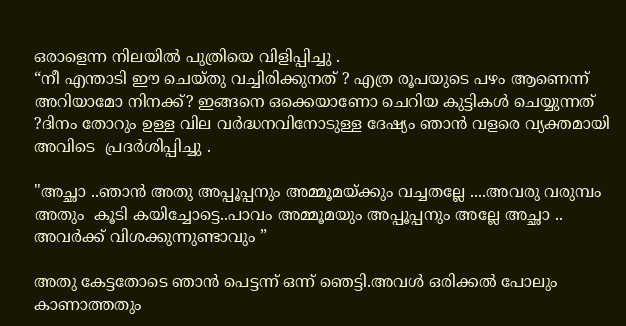ഒരാളെന്ന നിലയില്‍ പുത്രിയെ വിളിപ്പിച്ചു .
“നീ എന്താടി ഈ ചെയ്തു വച്ചിരിക്കുനത് ? എത്ര രൂപയുടെ പഴം ആണെന്ന് അറിയാമോ നിനക്ക്? ഇങ്ങനെ ഒക്കെയാണോ ചെറിയ കുട്ടികള്‍ ചെയ്യുന്നത് ?ദിനം തോറും ഉള്ള വില വര്‍ദ്ധനവിനോടുള്ള ദേഷ്യം ഞാന്‍ വളരെ വ്യക്തമായി അവിടെ  പ്രദര്‍ശിപ്പിച്ചു .

"അച്ഛാ ..ഞാന്‍ അതു അപ്പൂപ്പനും അമ്മൂമയ്ക്കും വച്ചതല്ലേ ....അവരു വരുമ്പം  അതും  കൂടി കയിച്ചോട്ടെ..പാവം അമ്മൂമയും അപ്പൂപ്പനും അല്ലേ അച്ഛാ .. അവര്‍ക്ക് വിശക്കുന്നുണ്ടാവും ”

അതു കേട്ടതോടെ ഞാന്‍ പെട്ടന്ന് ഒന്ന് ഞെട്ടി.അവള്‍ ഒരിക്കല്‍ പോലും കാണാത്തതും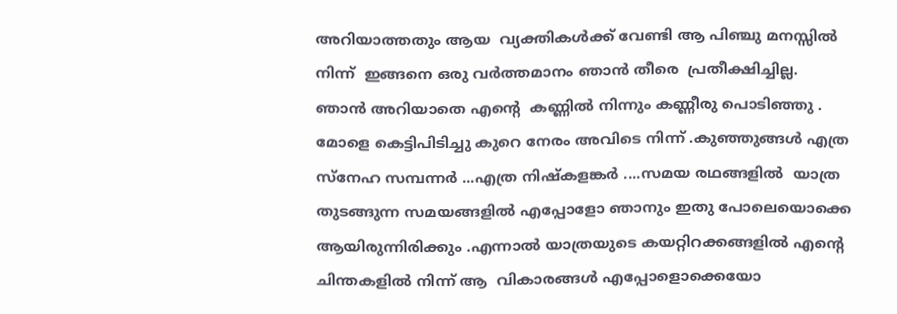അറിയാത്തതും ആയ  വ്യക്തികള്‍ക്ക് വേണ്ടി ആ പിഞ്ചു മനസ്സില്‍ നിന്ന്  ഇങ്ങനെ ഒരു വര്‍ത്തമാനം ഞാന്‍ തീരെ  പ്രതീക്ഷിച്ചില്ല.
ഞാന്‍ അറിയാതെ എന്‍റെ  കണ്ണില്‍ നിന്നും കണ്ണീരു പൊടിഞ്ഞു . മോളെ കെട്ടിപിടിച്ചു കുറെ നേരം അവിടെ നിന്ന് .കുഞ്ഞുങ്ങള്‍ എത്ര സ്നേഹ സമ്പന്നര്‍ ...എത്ര നിഷ്കളങ്കര്‍ ....സമയ രഥങ്ങളില്‍  യാത്ര തുടങ്ങുന്ന സമയങ്ങളില്‍ എപ്പോളോ ഞാനും ഇതു പോലെയൊക്കെ ആയിരുന്നിരിക്കും .എന്നാല്‍ യാത്രയുടെ കയറ്റിറക്കങ്ങളില്‍ എന്‍റെ ചിന്തകളില്‍ നിന്ന് ആ  വികാരങ്ങള്‍ എപ്പോളൊക്കെയോ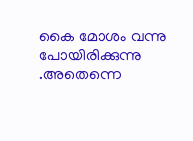കൈ മോശം വന്നു പോയിരിക്കുന്നു .അതെന്നെ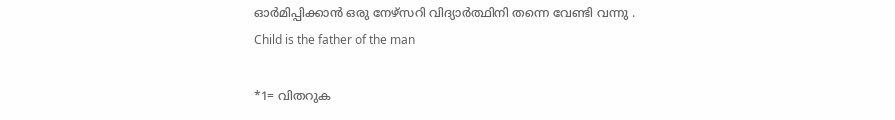ഓര്‍മിപ്പിക്കാന്‍ ഒരു നേഴ്സറി വിദ്യാര്‍ത്ഥിനി തന്നെ വേണ്ടി വന്നു .
Child is the father of the man

*1= വിതറുക